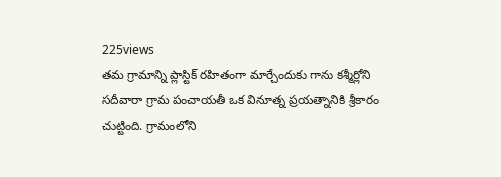225views
తమ గ్రామాన్ని ప్లాస్టిక్ రహితంగా మార్చేందుకు గాను కశ్మీర్లోని సదీవారా గ్రామ పంచాయతీ ఒక వినూత్న ప్రయత్నానికి శ్రీకారం చుట్టింది. గ్రామంలోని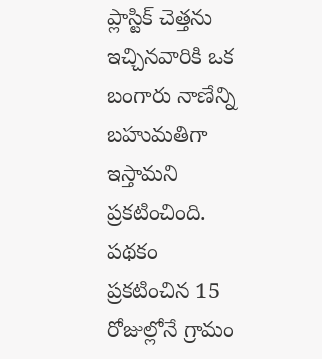ప్లాస్టిక్ చెత్తను ఇచ్చినవారికి ఒక బంగారు నాణేన్ని బహుమతిగా ఇస్తామని ప్రకటించింది. పథకం ప్రకటించిన 15 రోజుల్లోనే గ్రామం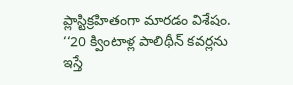ప్లాస్టిక్రహితంగా మారడం విశేషం. ‘‘20 క్వింటాళ్ల పాలిథీన్ కవర్లను ఇస్తే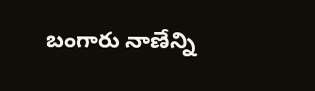బంగారు నాణేన్ని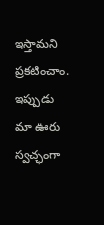ఇస్తామని ప్రకటించాం. ఇప్పుడు మా ఊరు స్వచ్ఛంగా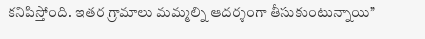కనిపిస్తోంది. ఇతర గ్రామాలు మమ్మల్ని ఆదర్శంగా తీసుకుంటున్నాయి’’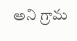అని గ్రామ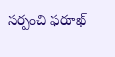సర్పంచి ఫరూఖ్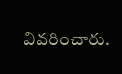వివరించారు.